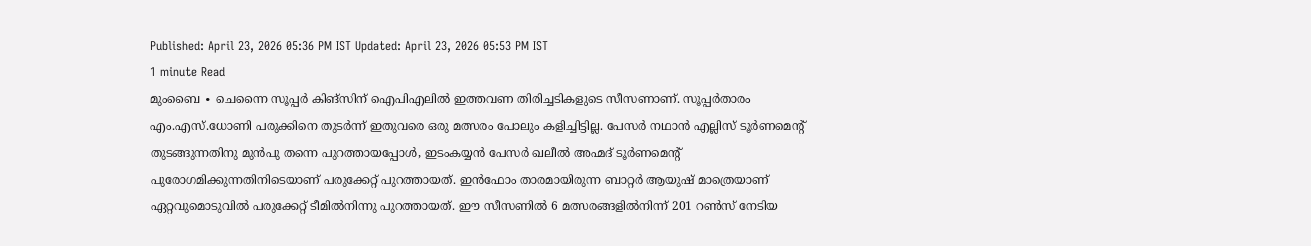Published: April 23, 2026 05:36 PM IST Updated: April 23, 2026 05:53 PM IST
1 minute Read
മുംബൈ ∙ ചെന്നൈ സൂപ്പർ കിങ്സിന് ഐപിഎലിൽ ഇത്തവണ തിരിച്ചടികളുടെ സീസണാണ്. സൂപ്പർതാരം എം.എസ്.ധോണി പരുക്കിനെ തുടർന്ന് ഇതുവരെ ഒരു മത്സരം പോലും കളിച്ചിട്ടില്ല. പേസർ നഥാൻ എല്ലിസ് ടൂർണമെന്റ് തുടങ്ങുന്നതിനു മുൻപു തന്നെ പുറത്തായപ്പോൾ, ഇടംകയ്യൻ പേസർ ഖലീൽ അഹ്മദ് ടൂർണമെന്റ് പുരോഗമിക്കുന്നതിനിടെയാണ് പരുക്കേറ്റ് പുറത്തായത്. ഇൻഫോം താരമായിരുന്ന ബാറ്റർ ആയുഷ് മാത്രെയാണ് ഏറ്റവുമൊടുവിൽ പരുക്കേറ്റ് ടീമിൽനിന്നു പുറത്തായത്. ഈ സീസണിൽ 6 മത്സരങ്ങളിൽനിന്ന് 201 റൺസ് നേടിയ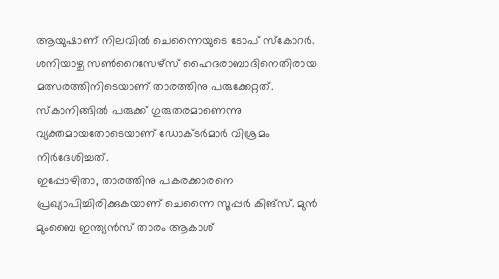ആയുഷാണ് നിലവിൽ ചെന്നൈയുടെ ടോപ് സ്കോറർ. ശനിയാഴ്ച സൺറൈസേഴ്സ് ഹൈദരാബാദിനെതിരായ മത്സരത്തിനിടെയാണ് താരത്തിനു പരുക്കേറ്റത്. സ്കാനിങ്ങിൽ പരുക്ക് ഗുരുതരമാണെന്നു വ്യക്തമായതോടെയാണ് ഡോക്ടർമാർ വിശ്രമം നിർദേശിച്ചത്.
ഇപ്പോഴിതാ, താരത്തിനു പകരക്കാരനെ പ്രഖ്യാപിച്ചിരിക്കുകയാണ് ചെന്നൈ സൂപ്പർ കിങ്സ്. മുൻ മുംബൈ ഇന്ത്യൻസ് താരം ആകാശ്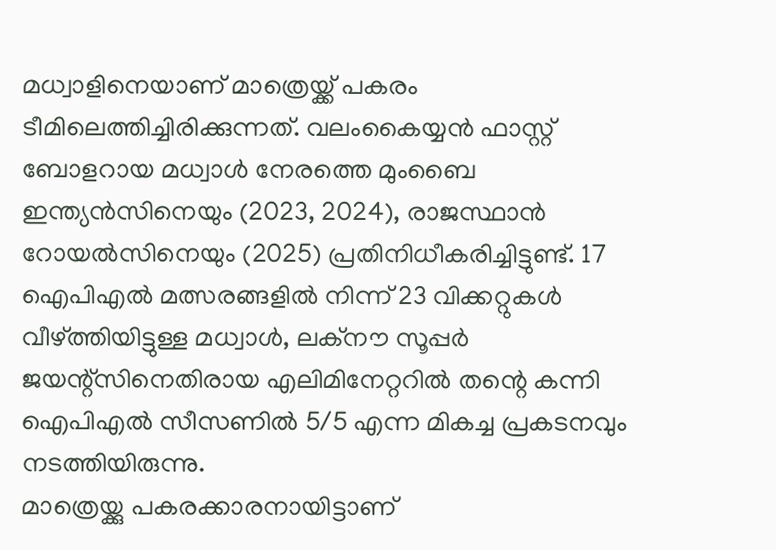മധ്വാളിനെയാണ് മാത്രെയ്ക്ക് പകരം ടീമിലെത്തിച്ചിരിക്കുന്നത്. വലംകൈയ്യൻ ഫാസ്റ്റ് ബോളറായ മധ്വാൾ നേരത്തെ മുംബൈ ഇന്ത്യൻസിനെയും (2023, 2024), രാജസ്ഥാൻ റോയൽസിനെയും (2025) പ്രതിനിധീകരിച്ചിട്ടുണ്ട്. 17 ഐപിഎൽ മത്സരങ്ങളിൽ നിന്ന് 23 വിക്കറ്റുകൾ വീഴ്ത്തിയിട്ടുള്ള മധ്വാൾ, ലക്നൗ സൂപ്പർ ജയന്റ്സിനെതിരായ എലിമിനേറ്ററിൽ തന്റെ കന്നി ഐപിഎൽ സീസണിൽ 5/5 എന്ന മികച്ച പ്രകടനവും നടത്തിയിരുന്നു.
മാത്രെയ്ക്കു പകരക്കാരനായിട്ടാണ്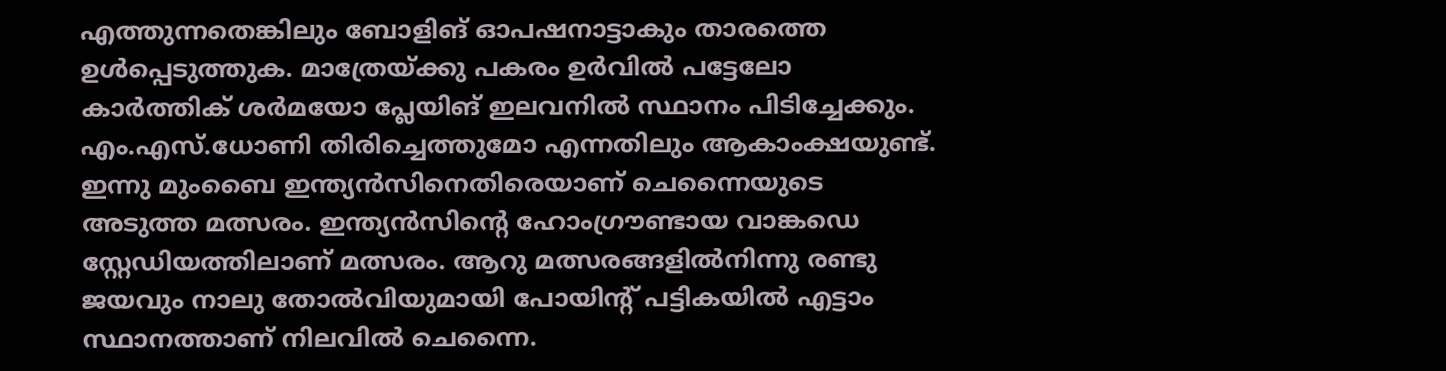എത്തുന്നതെങ്കിലും ബോളിങ് ഓപഷനാട്ടാകും താരത്തെ ഉൾപ്പെടുത്തുക. മാത്രേയ്ക്കു പകരം ഉർവിൽ പട്ടേലോ കാർത്തിക് ശർമയോ പ്ലേയിങ് ഇലവനിൽ സ്ഥാനം പിടിച്ചേക്കും. എം.എസ്.ധോണി തിരിച്ചെത്തുമോ എന്നതിലും ആകാംക്ഷയുണ്ട്. ഇന്നു മുംബൈ ഇന്ത്യൻസിനെതിരെയാണ് ചെന്നൈയുടെ അടുത്ത മത്സരം. ഇന്ത്യൻസിന്റെ ഹോംഗ്രൗണ്ടായ വാങ്കഡെ സ്റ്റേഡിയത്തിലാണ് മത്സരം. ആറു മത്സരങ്ങളിൽനിന്നു രണ്ടു ജയവും നാലു തോൽവിയുമായി പോയിന്റ് പട്ടികയിൽ എട്ടാം സ്ഥാനത്താണ് നിലവിൽ ചെന്നൈ.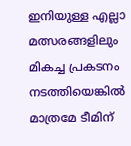ഇനിയുള്ള എല്ലാ മത്സരങ്ങളിലും മികച്ച പ്രകടനം നടത്തിയെങ്കിൽ മാത്രമേ ടീമിന്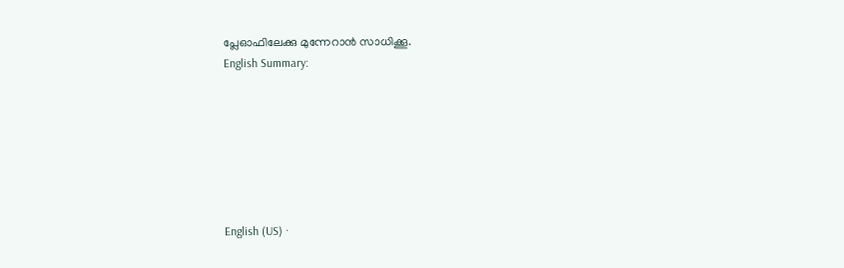പ്ലേഓഫിലേക്കു മുന്നേറാൻ സാധിക്കൂ.
English Summary:







English (US) ·